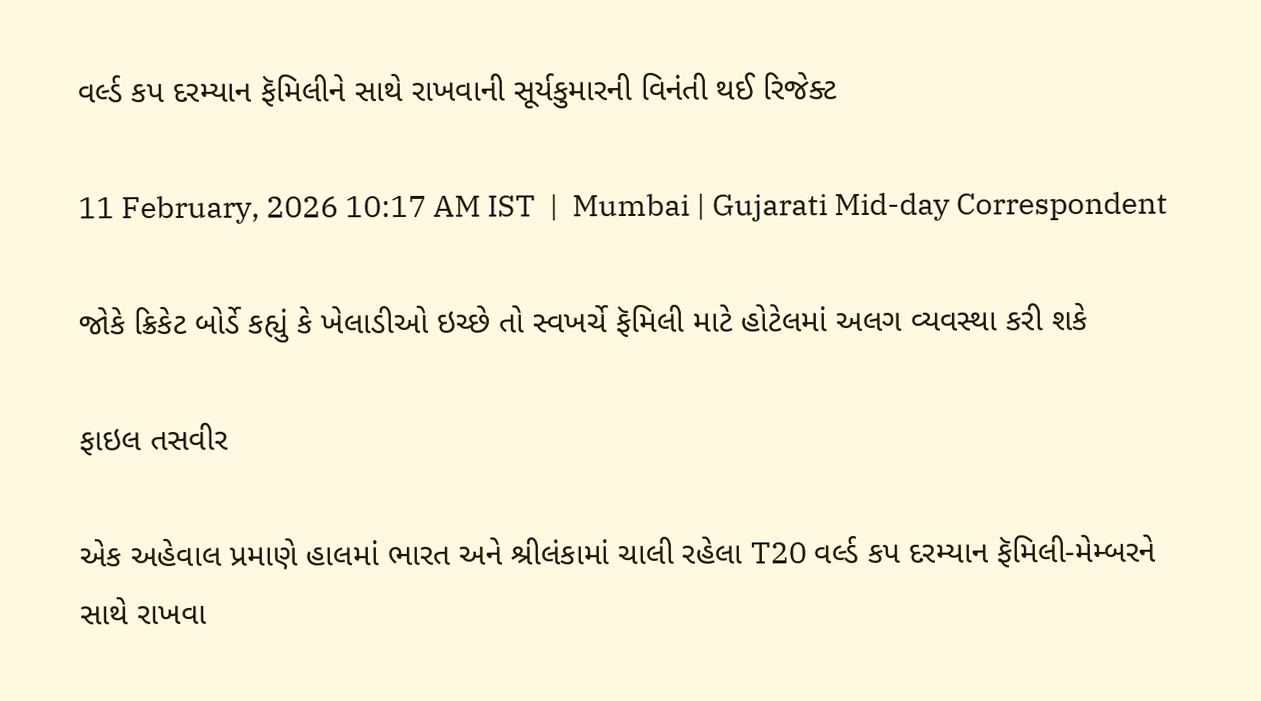વર્લ્ડ કપ દરમ્યાન ફૅમિલીને સાથે રાખવાની સૂર્યકુમારની વિનંતી થઈ રિજેક્ટ

11 February, 2026 10:17 AM IST  |  Mumbai | Gujarati Mid-day Correspondent

જોકે ક્રિકેટ બોર્ડે કહ્યું કે ખેલાડીઓ ઇચ્છે તો સ્વખર્ચે ફૅમિલી માટે હોટેલમાં અલગ વ્યવસ્થા કરી શકે

ફાઇલ તસવીર

એક અહેવાલ પ્રમાણે હાલમાં ભારત અને શ્રીલંકામાં ચાલી રહેલા T20 વર્લ્ડ કપ દરમ્યાન ફૅમિલી-મેમ્બરને સાથે રાખવા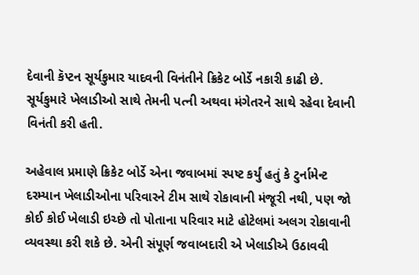દેવાની કૅપ્ટન સૂર્યકુમાર યાદવની વિનંતીને ક્રિકેટ બોર્ડે નકારી કાઢી છે. સૂર્યકુમારે ખેલાડીઓ સાથે તેમની પત્ની અથવા મંગેતરને સાથે રહેવા દેવાની વિનંતી કરી હતી.

અહેવાલ પ્રમાણે ક્રિકેટ બોર્ડે એના જવાબમાં સ્પષ્ટ કર્યું હતું કે ટુર્નામેન્ટ દરમ્યાન ખેલાડીઓના પરિવારને ટીમ સાથે રોકાવાની મંજૂરી નથી, પણ જો કોઈ કોઈ ખેલાડી ઇચ્છે તો પોતાના પરિવાર માટે હોટેલમાં અલગ રોકાવાની વ્યવસ્થા કરી શકે છે. એની સંપૂર્ણ જવાબદારી એ ખેલાડીએ ઉઠાવવી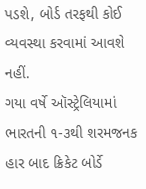પડશે, બોર્ડ તરફથી કોઈ વ્યવસ્થા કરવામાં આવશે નહીં.
ગયા વર્ષે ઑસ્ટ્રેલિયામાં ભારતની ૧-૩થી શરમજનક હાર બાદ ક્રિકેટ બોર્ડે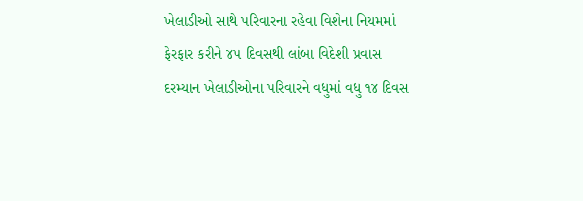ખેલાડીઓ સાથે પરિવારના રહેવા વિશેના નિયમમાં ફેરફાર કરીને ૪૫ દિવસથી લાંબા વિદેશી પ્રવાસ દરમ્યાન ખેલાડીઓના પરિવારને વધુમાં વધુ ૧૪ દિવસ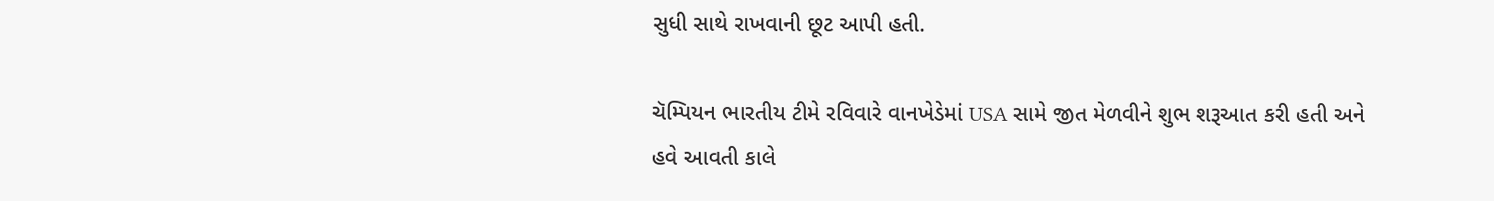સુધી સાથે રાખવાની છૂટ આપી હતી.

ચૅમ્પિયન ભારતીય ટીમે રવિવારે વાનખેડેમાં USA સામે જીત મેળવીને શુભ શરૂઆત કરી હતી અને હવે આવતી કાલે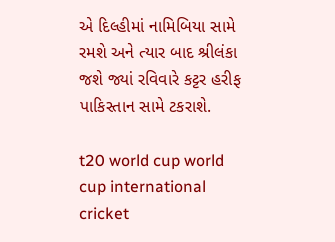એ દિલ્હીમાં નામિબિયા સામે રમશે અને ત્યાર બાદ શ્રીલંકા જશે જ્યાં રવિવારે કટ્ટર હરીફ પાકિસ્તાન સામે ટકરાશે.

t20 world cup world cup international cricket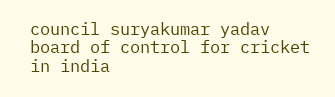council suryakumar yadav board of control for cricket in india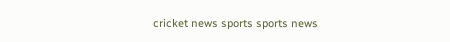cricket news sports sports news